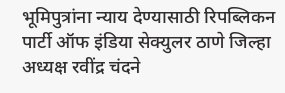भूमिपुत्रांना न्याय देण्यासाठी रिपब्लिकन पार्टी ऑफ इंडिया सेक्युलर ठाणे जिल्हा अध्यक्ष रवींद्र चंदने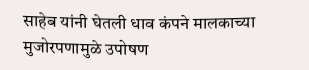साहेब यांनी घेतली धाव कंपने मालकाच्या मुजोरपणामुळे उपोषण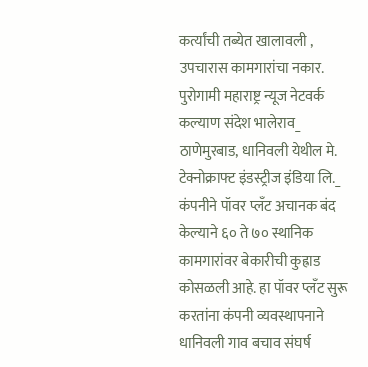कर्त्यांची तब्येत खालावली , उपचारास कामगारांचा नकार.
पुरोगामी महाराष्ट्र न्यूज नेटवर्क कल्याण संदेश भालेराव_ ठाणेमुरबाड, धानिवली येथील मे. टेक्नोक्राफ्ट इंडस्ट्रीज इंडिया लि._ कंपनीने पॉवर प्लँट अचानक बंद केल्याने ६० ते ७० स्थानिक कामगारांवर बेकारीची कुह्राड कोसळली आहे. हा पॉवर प्लँट सुरू करतांना कंपनी व्यवस्थापनाने धानिवली गाव बचाव संघर्ष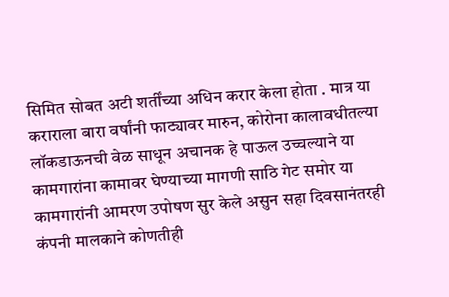सिमित सोबत अटी शर्तींच्या अधिन करार केला होता . मात्र या कराराला बारा वर्षांनी फाट्यावर मारुन, कोरोना कालावधीतल्या लॉकडाऊनची वेळ साधून अचानक हे पाऊल उच्चल्याने या कामगारांना कामावर घेण्याच्या मागणी साठि गेट समोर या कामगारांनी आमरण उपोषण सुर केले असुन सहा दिवसानंतरही कंपनी मालकाने कोणतीही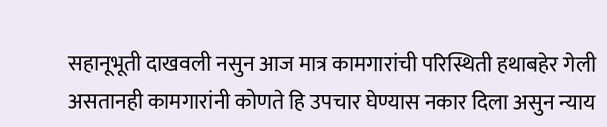सहानूभूती दाखवली नसुन आज मात्र कामगारांची परिस्थिती हथाबहेर गेली असतानही कामगारांनी कोणते हि उपचार घेण्यास नकार दिला असुन न्याय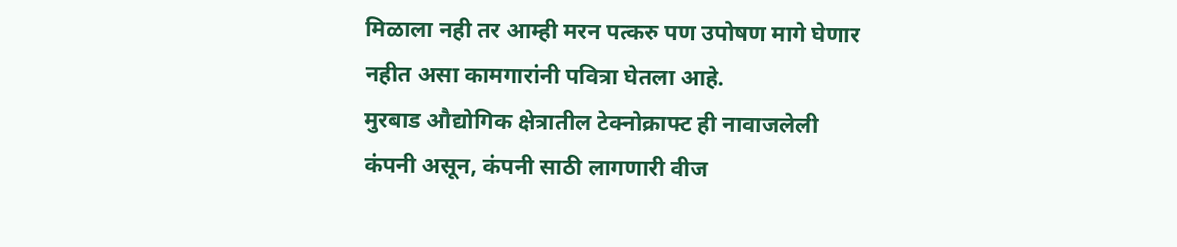मिळाला नही तर आम्ही मरन पत्करु पण उपोषण मागे घेणार नहीत असा कामगारांनी पवित्रा घेतला आहे.
मुरबाड औद्योगिक क्षेत्रातील टेक्नोक्राफ्ट ही नावाजलेली कंपनी असून, कंपनी साठी लागणारी वीज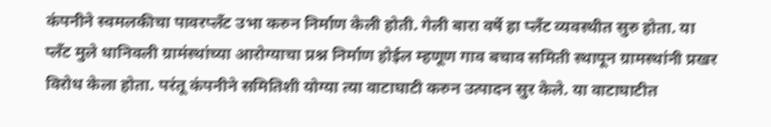कंपनीने स्वमलकीचा पावरप्लँट उभा करुन निर्माण केली होती. गेली बारा वर्षे हा प्लँट व्यवस्थीत सुरु होता. या प्लँट मुले धानिवली ग्रामंस्थांच्या आरोग्याचा प्रश्न निर्माण होईल म्हणूण गाव बचाव समिती स्थापून ग्रामस्थांनी प्रखर विरोध केला होता. परंतू कंपनीने समितिशी योग्या त्या वाटाघाटी करुन उत्पादन सुर केले. या वाटाघाटीत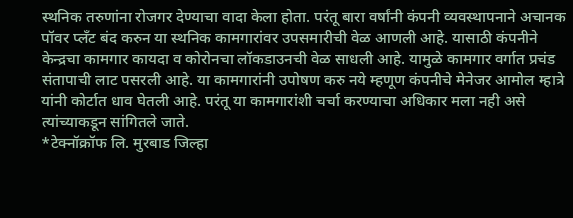स्थनिक तरुणांना रोजगर देण्याचा वादा केला होता. परंतू बारा वर्षांनी कंपनी व्यवस्थापनाने अचानक पॉवर प्लँट बंद करुन या स्थनिक कामगारांवर उपसमारीची वेळ आणली आहे. यासाठी कंपनीने केन्द्रचा कामगार कायदा व कोरोनचा लॉकडाउनची वेळ साधली आहे. यामुळे कामगार वर्गात प्रचंड संतापाची लाट पसरली आहे. या कामगारांनी उपोषण करु नये म्हणूण कंपनीचे मेनेजर आमोल म्हात्रे यांनी कोर्टात धाव घेतली आहे. परंतू या कामगारांशी चर्चा करण्याचा अधिकार मला नही असे त्यांच्याकडून सांगितले जाते.
*टेक्नॉक्रॉफ लि. मुरबाड जिल्हा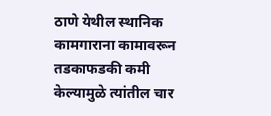ठाणे येथील स्थानिक कामगाराना कामावरून तडकाफडकी कमी केल्यामुळे त्यांतील चार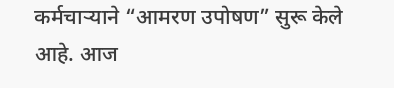कर्मचाऱ्याने “आमरण उपोषण” सुरू केले आहे. आज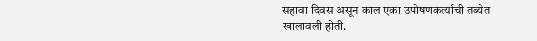सहावा दिवस असून काल एका उपोषणकर्त्याची तब्येत खालावली होती.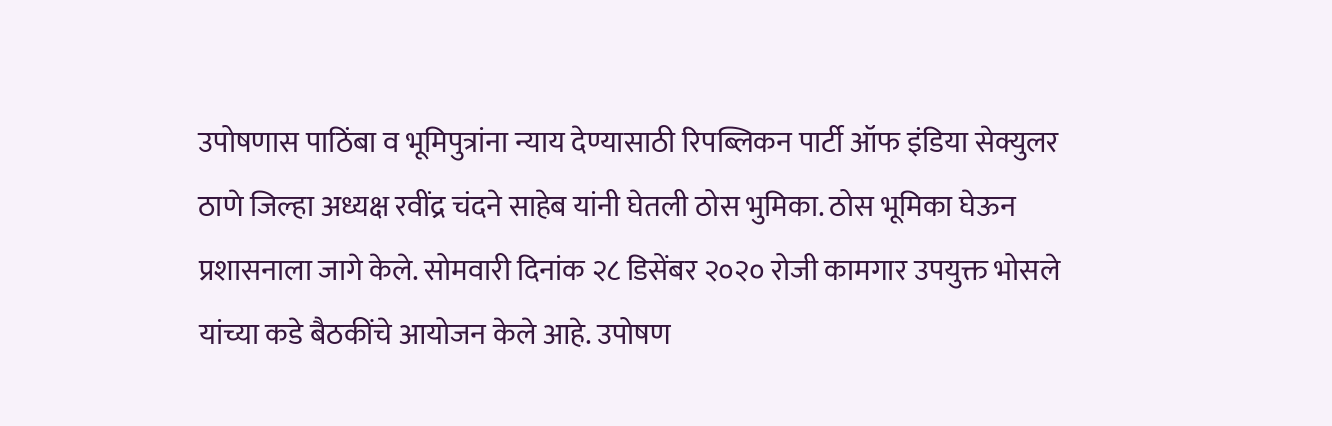उपोषणास पाठिंबा व भूमिपुत्रांना न्याय देण्यासाठी रिपब्लिकन पार्टी ऑफ इंडिया सेक्युलर ठाणे जिल्हा अध्यक्ष रवींद्र चंदने साहेब यांनी घेतली ठोस भुमिका. ठोस भूमिका घेऊन प्रशासनाला जागे केले. सोमवारी दिनांक २८ डिसेंबर २०२० रोजी कामगार उपयुक्त भोसले यांच्या कडे बैठकींचे आयोजन केले आहे. उपोषण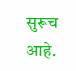सुरूच आहे.